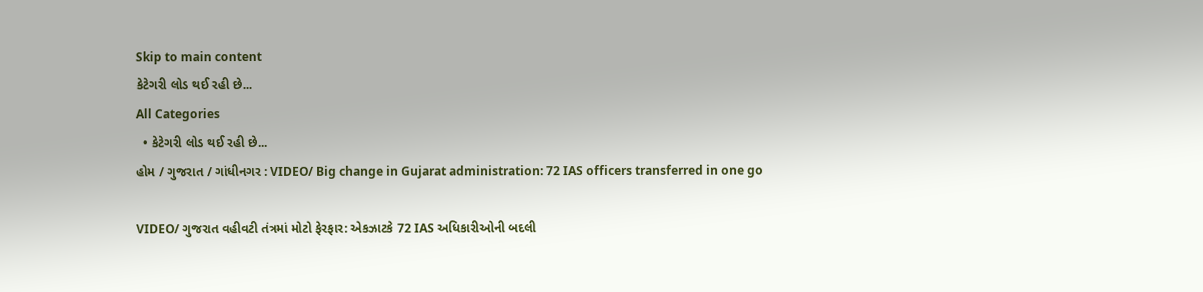Skip to main content
કેટેગરી લોડ થઈ રહી છે...
All Categories
  • કેટેગરી લોડ થઈ રહી છે...
હોમ / ગુજરાત / ગાંધીનગર : VIDEO/ Big change in Gujarat administration: 72 IAS officers transferred in one go

VIDEO/ ગુજરાત વહીવટી તંત્રમાં મોટો ફેરફાર: એકઝાટકે 72 IAS અધિકારીઓની બદલી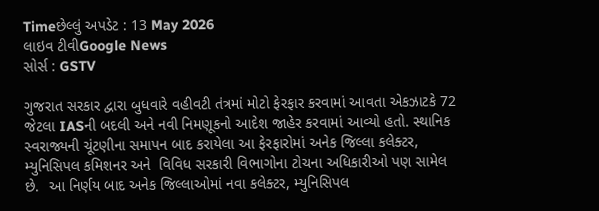Timeછેલ્લું અપડેટ : 13 May 2026
લાઇવ ટીવીGoogle News
સોર્સ : GSTV

ગુજરાત સરકાર દ્વારા બુધવારે વહીવટી તંત્રમાં મોટો ફેરફાર કરવામાં આવતા એકઝાટકે 72 જેટલા IASની બદલી અને નવી નિમણૂકનો આદેશ જાહેર કરવામાં આવ્યો હતો. સ્થાનિક સ્વરાજ્યની ચૂંટણીના સમાપન બાદ કરાયેલા આ ફેરફારોમાં અનેક જિલ્લા કલેક્ટર, મ્યુનિસિપલ કમિશનર અને  વિવિધ સરકારી વિભાગોના ટોચના અધિકારીઓ પણ સામેલ છે.  આ નિર્ણય બાદ અનેક જિલ્લાઓમાં નવા કલેક્ટર, મ્યુનિસિપલ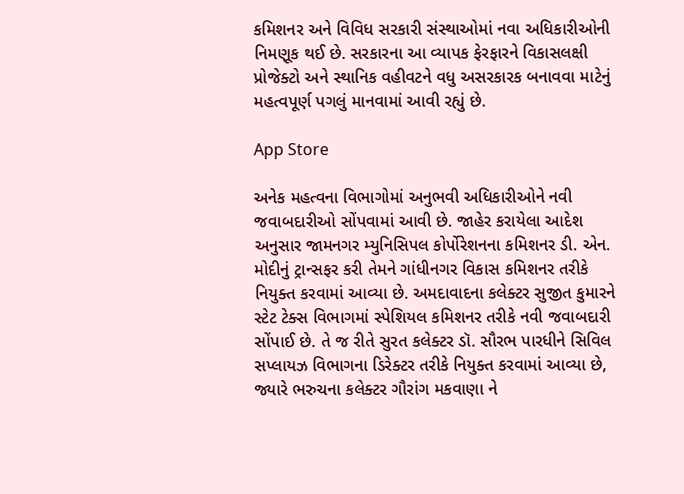કમિશનર અને વિવિધ સરકારી સંસ્થાઓમાં નવા અધિકારીઓની નિમણૂક થઈ છે. સરકારના આ વ્યાપક ફેરફારને વિકાસલક્ષી પ્રોજેક્ટો અને સ્થાનિક વહીવટને વધુ અસરકારક બનાવવા માટેનું મહત્વપૂર્ણ પગલું માનવામાં આવી રહ્યું છે.

App Store

અનેક મહત્વના વિભાગોમાં અનુભવી અધિકારીઓને નવી જવાબદારીઓ સોંપવામાં આવી છે. જાહેર કરાયેલા આદેશ અનુસાર જામનગર મ્યુનિસિપલ કોર્પોરેશનના કમિશનર ડી. એન. મોદીનું ટ્રાન્સફર કરી તેમને ગાંધીનગર વિકાસ કમિશનર તરીકે નિયુક્ત કરવામાં આવ્યા છે. અમદાવાદના કલેક્ટર સુજીત કુમારને સ્ટેટ ટેક્સ વિભાગમાં સ્પેશિયલ કમિશનર તરીકે નવી જવાબદારી સોંપાઈ છે. તે જ રીતે સુરત કલેક્ટર ડૉ. સૌરભ પારધીને સિવિલ સપ્લાયઝ વિભાગના ડિરેક્ટર તરીકે નિયુક્ત કરવામાં આવ્યા છે, જ્યારે ભરુચના કલેક્ટર ગૌરાંગ મકવાણા ને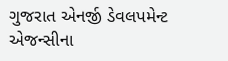ગુજરાત એનર્જી ડેવલપમેન્ટ એજન્સીના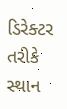ડિરેક્ટર તરીકે સ્થાન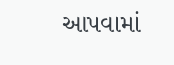આપવામાં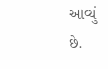આવ્યું છે.